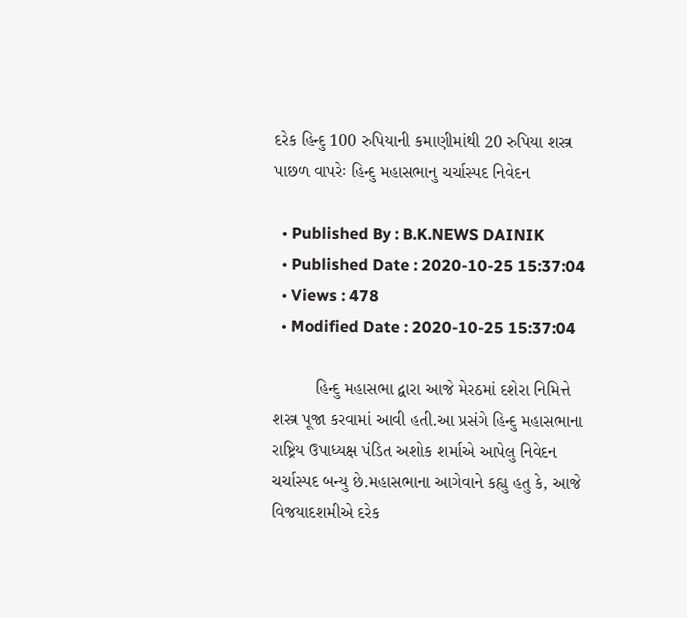દરેક હિન્દુ 100 રુપિયાની કમાણીમાંથી 20 રુપિયા શસ્ત્ર પાછળ વાપરેઃ હિન્દુ મહાસભાનુ ચર્ચાસ્પદ નિવેદન

  • Published By : B.K.NEWS DAINIK
  • Published Date : 2020-10-25 15:37:04
  • Views : 478
  • Modified Date : 2020-10-25 15:37:04

         હિન્દુ મહાસભા દ્વારા આજે મેરઠમાં દશેરા નિમિત્તે શસ્ત્ર પૂજા કરવામાં આવી હતી.આ પ્રસંગે હિન્દુ મહાસભાના રાષ્ટ્રિય ઉપાધ્યક્ષ પંડિત અશોક શર્માએ આપેલુ નિવેદન ચર્ચાસ્પદ બન્યુ છે.મહાસભાના આગેવાને કહ્યુ હતુ કે, આજે વિજયાદશમીએ દરેક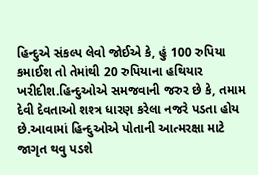હિન્દુએ સંકલ્પ લેવો જોઈએ કે, હું 100 રુપિયા કમાઈશ તો તેમાંથી 20 રુપિયાના હથિયાર ખરીદીશ.હિન્દુઓએ સમજવાની જરુર છે કે, તમામ દેવી દેવતાઓ શશ્ત્ર ધારણ કરેલા નજરે પડતા હોય છે.આવામાં હિન્દુઓએ પોતાની આત્મરક્ષા માટે જાગૃત થવુ પડશે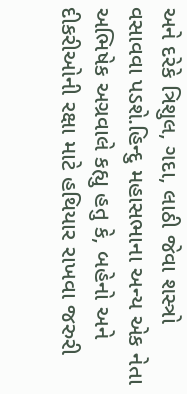અને દરેકે ત્રિશુલ, ગદા, લાઠી જેવા શસ્ત્રો વસાવવા પડશે.હિન્દુ મહાસભાના અન્ય એક નેતા અભિષેક અગ્રવાલે કહ્યુ હતુ કે, બહેનો અને દીકરીઓની રક્ષા માટે હથિયાર રાખવા જરુરી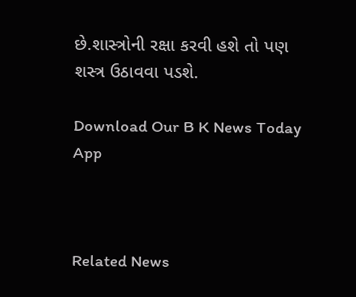છે.શાસ્ત્રોની રક્ષા કરવી હશે તો પણ શસ્ત્ર ઉઠાવવા પડશે.

Download Our B K News Today App



Related News